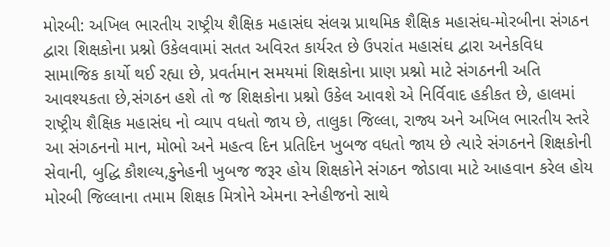મોરબી: અખિલ ભારતીય રાષ્ટ્રીય શૈક્ષિક મહાસંઘ સંલગ્ન પ્રાથમિક શૈક્ષિક મહાસંઘ-મોરબીના સંગઠન દ્વારા શિક્ષકોના પ્રશ્નો ઉકેલવામાં સતત અવિરત કાર્યરત છે ઉપરાંત મહાસંઘ દ્વારા અનેકવિધ સામાજિક કાર્યો થઈ રહ્યા છે, પ્રવર્તમાન સમયમાં શિક્ષકોના પ્રાણ પ્રશ્નો માટે સંગઠનની અતિ આવશ્યકતા છે,સંગઠન હશે તો જ શિક્ષકોના પ્રશ્નો ઉકેલ આવશે એ નિર્વિવાદ હકીકત છે, હાલમાં રાષ્ટ્રીય શૈક્ષિક મહાસંઘ નો વ્યાપ વધતો જાય છે, તાલુકા જિલ્લા, રાજ્ય અને અખિલ ભારતીય સ્તરે આ સંગઠનનો માન, મોભો અને મહત્વ દિન પ્રતિદિન ખુબજ વધતો જાય છે ત્યારે સંગઠનને શિક્ષકોની સેવાની, બુદ્ધિ કૌશલ્ય,કુનેહની ખુબજ જરૂર હોય શિક્ષકોને સંગઠન જોડાવા માટે આહવાન કરેલ હોય મોરબી જિલ્લાના તમામ શિક્ષક મિત્રોને એમના સ્નેહીજનો સાથે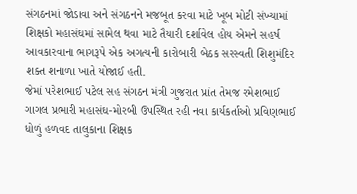સંગઠનમાં જોડાવા અને સંગઠનને મજબૂત કરવા માટે ખૂબ મોટી સંખ્યામાં શિક્ષકો મહાસંઘમાં સામેલ થવા માટે તૈયારી દર્શાવેલ હોય એમને સહર્ષ આવકારવાના ભાગરૂપે એક અગત્યની કારોબારી બેઠક સરસ્વતી શિશુમંદિર શક્ત શનાળા ખાતે યોજાઈ હતી.
જેમાં પરેશભાઈ પટેલ સહ સંગઠન મંત્રી ગુજરાત પ્રાંત તેમજ રમેશભાઈ ગાગલ પ્રભારી મહાસંઘ-મોરબી ઉપસ્થિત રહી નવા કાર્યકર્તાઓ પ્રવિણભાઈ ધોળું હળવદ તાલુકાના શિક્ષક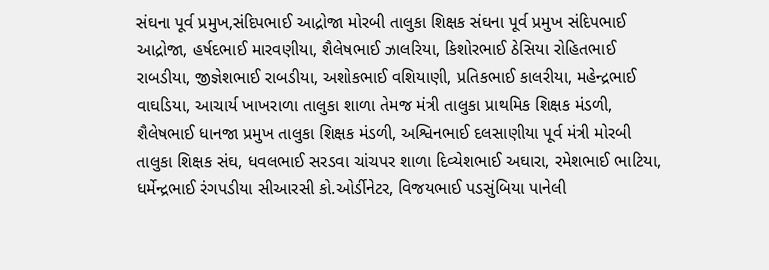સંઘના પૂર્વ પ્રમુખ,સંદિપભાઈ આદ્રોજા મોરબી તાલુકા શિક્ષક સંઘના પૂર્વ પ્રમુખ સંદિપભાઈ આદ્રોજા, હર્ષદભાઈ મારવણીયા, શૈલેષભાઈ ઝાલરિયા, કિશોરભાઈ ઠેસિયા રોહિતભાઈ રાબડીયા, જીજ્ઞેશભાઈ રાબડીયા, અશોકભાઈ વશિયાણી, પ્રતિકભાઈ કાલરીયા, મહેન્દ્રભાઈ વાઘડિયા, આચાર્ય ખાખરાળા તાલુકા શાળા તેમજ મંત્રી તાલુકા પ્રાથમિક શિક્ષક મંડળી, શૈલેષભાઈ ધાનજા પ્રમુખ તાલુકા શિક્ષક મંડળી, અશ્વિનભાઈ દલસાણીયા પૂર્વ મંત્રી મોરબી તાલુકા શિક્ષક સંઘ, ધવલભાઈ સરડવા ચાંચપર શાળા દિવ્યેશભાઈ અઘારા, રમેશભાઈ ભાટિયા, ધર્મેન્દ્રભાઈ રંગપડીયા સીઆરસી કો.ઓર્ડીનેટર, વિજયભાઈ પડસુંબિયા પાનેલી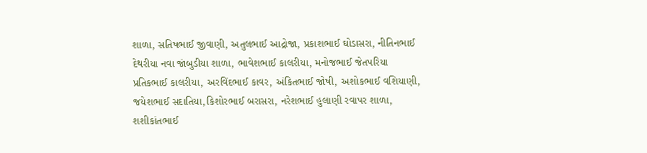શાળા, સતિષભાઈ જીવાણી, અતુલભાઈ આદ્રોજા, પ્રકાશભાઈ ઘોડાસરા, નીતિનભાઈ દેથરીયા નવા જાંબુડીયા શાળા, ભાવેશભાઈ કાલરીયા, મનોજભાઈ જેતપરિયા પ્રતિકભાઈ કાલરીયા, અરવિંદભાઈ કાવર, અંકિતભાઈ જોષી, અશોકભાઈ વશિયાણી, જયેશભાઈ સદાતિયા,કિશોરભાઈ બરાસરા, નરેશભાઈ હુલાણી રવાપર શાળા, શશીકાંતભાઈ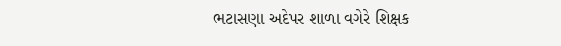ભટાસણા અદેપર શાળા વગેરે શિક્ષક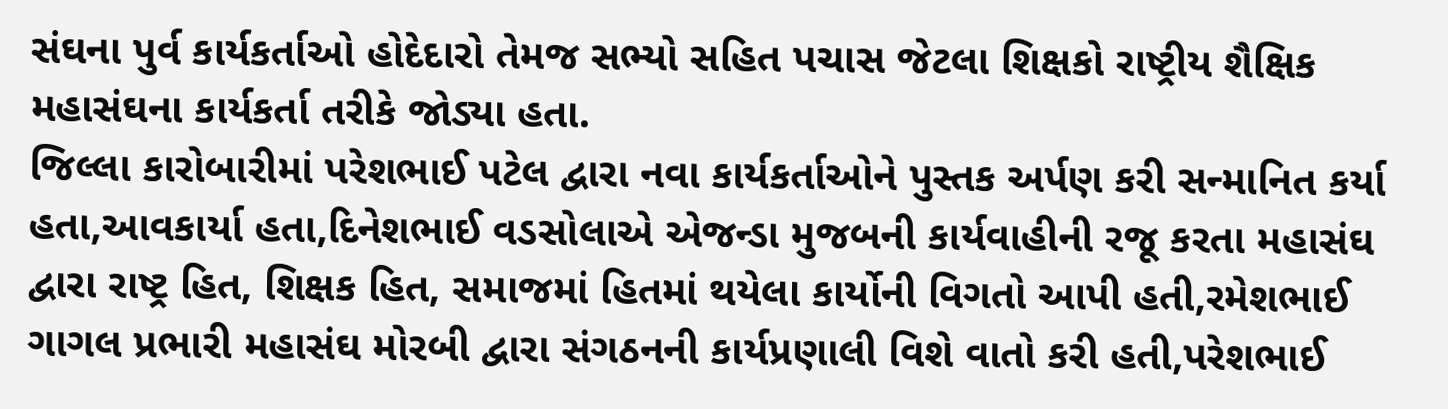સંઘના પુર્વ કાર્યકર્તાઓ હોદેદારો તેમજ સભ્યો સહિત પચાસ જેટલા શિક્ષકો રાષ્ટ્રીય શૈક્ષિક મહાસંઘના કાર્યકર્તા તરીકે જોડ્યા હતા.
જિલ્લા કારોબારીમાં પરેશભાઈ પટેલ દ્વારા નવા કાર્યકર્તાઓને પુસ્તક અર્પણ કરી સન્માનિત કર્યા હતા,આવકાર્યા હતા,દિનેશભાઈ વડસોલાએ એજન્ડા મુજબની કાર્યવાહીની રજૂ કરતા મહાસંઘ દ્વારા રાષ્ટ્ર હિત, શિક્ષક હિત, સમાજમાં હિતમાં થયેલા કાર્યોની વિગતો આપી હતી,રમેશભાઈ ગાગલ પ્રભારી મહાસંઘ મોરબી દ્વારા સંગઠનની કાર્યપ્રણાલી વિશે વાતો કરી હતી,પરેશભાઈ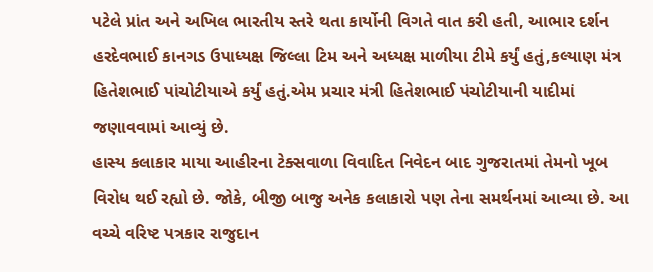પટેલે પ્રાંત અને અખિલ ભારતીય સ્તરે થતા કાર્યોની વિગતે વાત કરી હતી, આભાર દર્શન હરદેવભાઈ કાનગડ ઉપાધ્યક્ષ જિલ્લા ટિમ અને અધ્યક્ષ માળીયા ટીમે કર્યું હતું,કલ્યાણ મંત્ર હિતેશભાઈ પાંચોટીયાએ કર્યું હતું.એમ પ્રચાર મંત્રી હિતેશભાઈ પંચોટીયાની યાદીમાં જણાવવામાં આવ્યું છે.
હાસ્ય કલાકાર માયા આહીરના ટેક્સવાળા વિવાદિત નિવેદન બાદ ગુજરાતમાં તેમનો ખૂબ વિરોધ થઈ રહ્યો છે. જોકે, બીજી બાજુ અનેક કલાકારો પણ તેના સમર્થનમાં આવ્યા છે. આ વચ્ચે વરિષ્ટ પત્રકાર રાજુદાન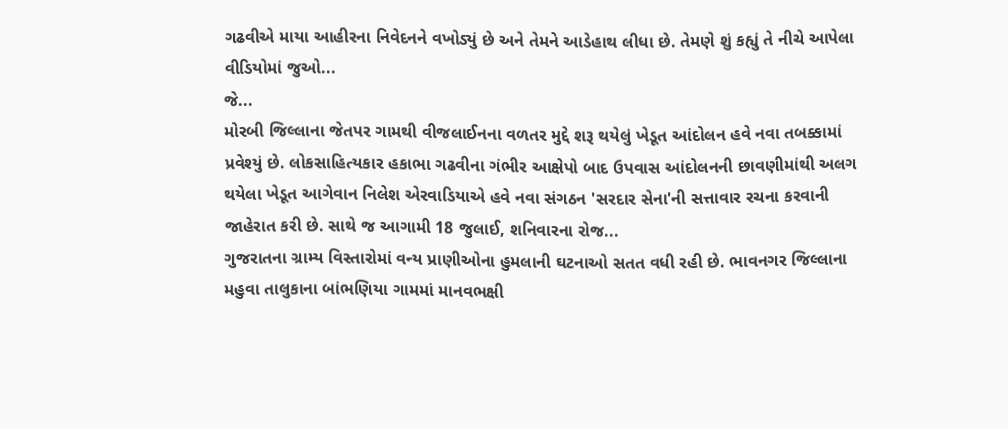ગઢવીએ માયા આહીરના નિવેદનને વખોડ્યું છે અને તેમને આડેહાથ લીધા છે. તેમણે શું કહ્યું તે નીચે આપેલા વીડિયોમાં જુઓ...
જે...
મોરબી જિલ્લાના જેતપર ગામથી વીજલાઈનના વળતર મુદ્દે શરૂ થયેલું ખેડૂત આંદોલન હવે નવા તબક્કામાં પ્રવેશ્યું છે. લોકસાહિત્યકાર હકાભા ગઢવીના ગંભીર આક્ષેપો બાદ ઉપવાસ આંદોલનની છાવણીમાંથી અલગ થયેલા ખેડૂત આગેવાન નિલેશ એરવાડિયાએ હવે નવા સંગઠન 'સરદાર સેના'ની સત્તાવાર રચના કરવાની જાહેરાત કરી છે. સાથે જ આગામી 18 જુલાઈ, શનિવારના રોજ...
ગુજરાતના ગ્રામ્ય વિસ્તારોમાં વન્ય પ્રાણીઓના હુમલાની ઘટનાઓ સતત વધી રહી છે. ભાવનગર જિલ્લાના મહુવા તાલુકાના બાંભણિયા ગામમાં માનવભક્ષી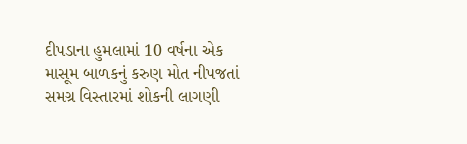દીપડાના હુમલામાં 10 વર્ષના એક માસૂમ બાળકનું કરુણ મોત નીપજતાં સમગ્ર વિસ્તારમાં શોકની લાગણી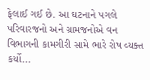ફેલાઈ ગઈ છે. આ ઘટનાને પગલે પરિવારજનો અને ગ્રામજનોએ વન વિભાગની કામગીરી સામે ભારે રોષ વ્યક્ત કર્યો...